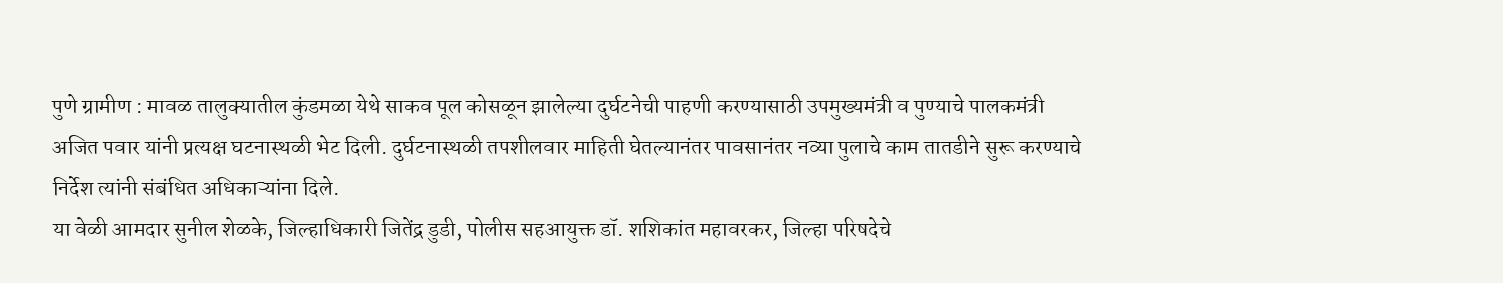पुणे ग्रामीण : मावळ तालुक्यातील कुंडमळा येथे साकव पूल कोसळून झालेल्या दुर्घटनेची पाहणी करण्यासाठी उपमुख्यमंत्री व पुण्याचे पालकमंत्री अजित पवार यांनी प्रत्यक्ष घटनास्थळी भेट दिली. दुर्घटनास्थळी तपशीलवार माहिती घेतल्यानंतर पावसानंतर नव्या पुलाचे काम तातडीने सुरू करण्याचे निर्देश त्यांनी संबंधित अधिकाऱ्यांना दिले.
या वेळी आमदार सुनील शेळके, जिल्हाधिकारी जितेंद्र डुडी, पोलीस सहआयुक्त डॉ. शशिकांत महावरकर, जिल्हा परिषदेचे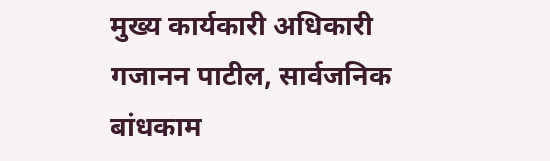मुख्य कार्यकारी अधिकारी गजानन पाटील, सार्वजनिक बांधकाम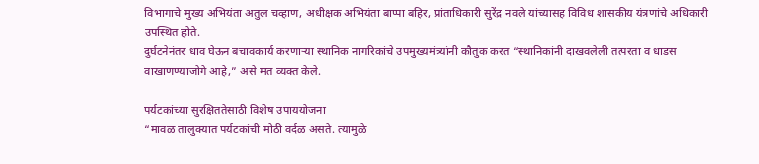विभागाचे मुख्य अभियंता अतुल चव्हाण, अधीक्षक अभियंता बाप्पा बहिर, प्रांताधिकारी सुरेंद्र नवले यांच्यासह विविध शासकीय यंत्रणांचे अधिकारी उपस्थित होते.
दुर्घटनेनंतर धाव घेऊन बचावकार्य करणाऱ्या स्थानिक नागरिकांचे उपमुख्यमंत्र्यांनी कौतुक करत “स्थानिकांनी दाखवलेली तत्परता व धाडस वाखाणण्याजोगे आहे,” असे मत व्यक्त केले.

पर्यटकांच्या सुरक्षिततेसाठी विशेष उपाययोजना
“मावळ तालुक्यात पर्यटकांची मोठी वर्दळ असते. त्यामुळे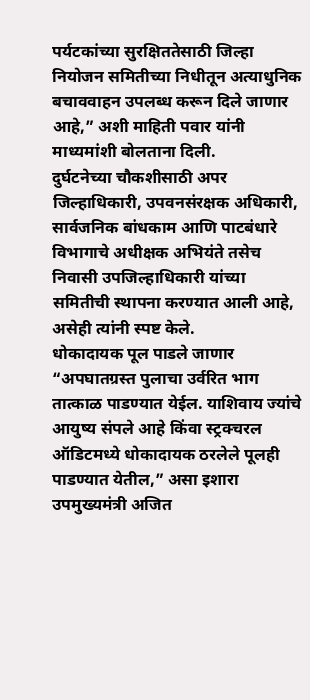पर्यटकांच्या सुरक्षिततेसाठी जिल्हा नियोजन समितीच्या निधीतून अत्याधुनिक बचाववाहन उपलब्ध करून दिले जाणार आहे,” अशी माहिती पवार यांनी माध्यमांशी बोलताना दिली.
दुर्घटनेच्या चौकशीसाठी अपर जिल्हाधिकारी, उपवनसंरक्षक अधिकारी, सार्वजनिक बांधकाम आणि पाटबंधारे विभागाचे अधीक्षक अभियंते तसेच निवासी उपजिल्हाधिकारी यांच्या समितीची स्थापना करण्यात आली आहे, असेही त्यांनी स्पष्ट केले.
धोकादायक पूल पाडले जाणार
“अपघातग्रस्त पुलाचा उर्वरित भाग तात्काळ पाडण्यात येईल. याशिवाय ज्यांचे आयुष्य संपले आहे किंवा स्ट्रक्चरल ऑडिटमध्ये धोकादायक ठरलेले पूलही पाडण्यात येतील,” असा इशारा उपमुख्यमंत्री अजित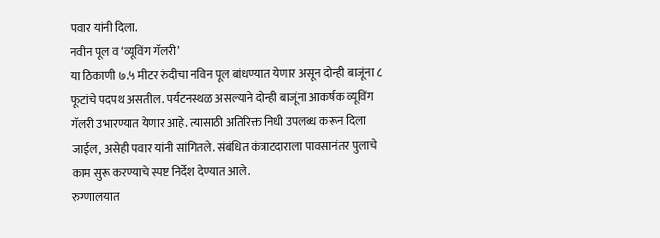पवार यांनी दिला.
नवीन पूल व ‘व्यूविंग गॅलरी’
या ठिकाणी ७.५ मीटर रुंदीचा नविन पूल बांधण्यात येणार असून दोन्ही बाजूंना ८ फूटांचे पदपथ असतील. पर्यटनस्थळ असल्याने दोन्ही बाजूंना आकर्षक व्यूविंग गॅलरी उभारण्यात येणार आहे. त्यासाठी अतिरिक्त निधी उपलब्ध करून दिला जाईल, असेही पवार यांनी सांगितले. संबंधित कंत्राटदाराला पावसानंतर पुलाचे काम सुरू करण्याचे स्पष्ट निर्देश देण्यात आले.
रुग्णालयात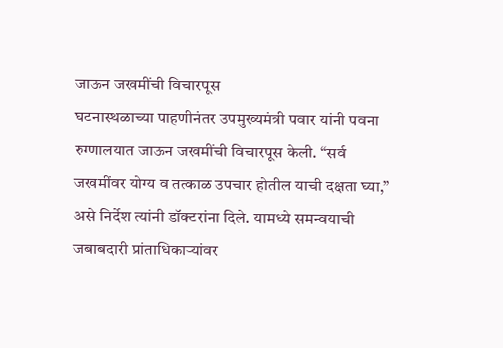जाऊन जखमींची विचारपूस
घटनास्थळाच्या पाहणीनंतर उपमुख्यमंत्री पवार यांनी पवना रुग्णालयात जाऊन जखमींची विचारपूस केली. “सर्व जखमींवर योग्य व तत्काळ उपचार होतील याची दक्षता घ्या,” असे निर्देश त्यांनी डॉक्टरांना दिले. यामध्ये समन्वयाची जबाबदारी प्रांताधिकाऱ्यांवर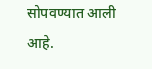सोपवण्यात आली आहे.